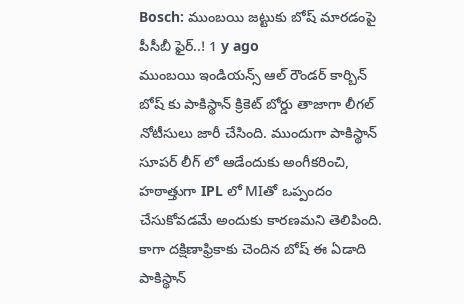Bosch: ముంబయి జట్టుకు బోష్ మారడంపై పీసీబీ ఫైర్..! 1 y ago
ముంబయి ఇండియన్స్ ఆల్ రౌండర్ కార్బిన్ బోష్ కు పాకిస్థాన్ క్రికెట్ బోర్డు తాజాగా లీగల్ నోటీసులు జారీ చేసింది. ముందుగా పాకిస్థాన్ సూపర్ లీగ్ లో ఆడేందుకు అంగీకరించి, హఠాత్తుగా IPL లో MIతో ఒప్పందం చేసుకోవడమే అందుకు కారణమని తెలిపింది. కాగా దక్షిణాఫ్రికాకు చెందిన బోష్ ఈ ఏడాది పాకిస్థాన్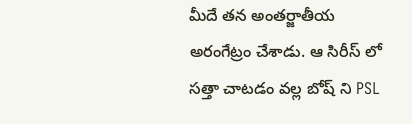మీదే తన అంతర్జాతీయ అరంగేట్రం చేశాడు. ఆ సిరీస్ లో సత్తా చాటడం వల్ల బోష్ ని PSL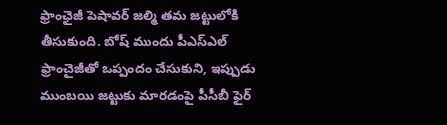ఫ్రాంఛైజీ పెషావర్ జల్మి తమ జట్టులోకి తీసుకుంది. బోష్ ముందు పీఎస్ఎల్ ఫ్రాంచైజీతో ఒప్పందం చేసుకుని, ఇప్పుడు ముంబయి జట్టుకు మారడంపై పీసీబీ ఫైర్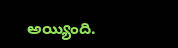అయ్యింది.